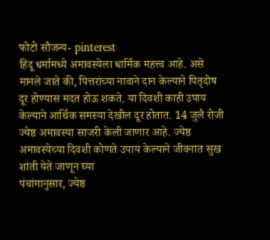फोटो सौजन्य- pinterest
हिंदू धर्मामध्ये अमावस्येला धार्मिक महत्त्व आहे. असे मानले जाते की, पित्तरांच्या नावाने दान केल्याने पितृदोष दूर होण्यास मदत होऊ शकते. या दिवशी काही उपाय केल्याने आर्थिक समस्या देखील दूर होतात. 14 जुलै रोजी ज्येष्ठ अमावस्या साजरी केली जाणार आहे. ज्येष्ठ अमावस्येच्या दिवशी कोणते उपाय केल्याने जीवनात सुख शांती येते जाणून घ्या
पंचांगानुसार, ज्येष्ठ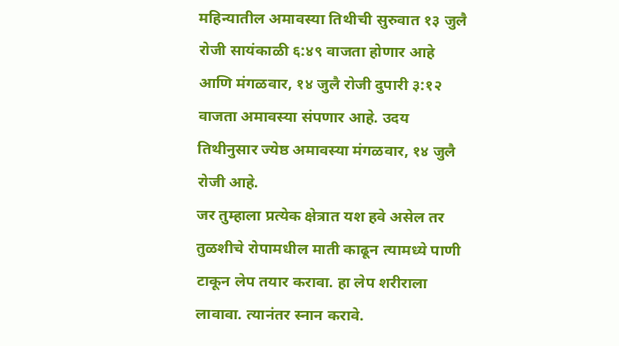महिन्यातील अमावस्या तिथीची सुरुवात १३ जुलै रोजी सायंकाळी ६:४९ वाजता होणार आहे आणि मंगळवार, १४ जुलै रोजी दुपारी ३:१२ वाजता अमावस्या संपणार आहे. उदय तिथीनुसार ज्येष्ठ अमावस्या मंगळवार, १४ जुलै रोजी आहे.
जर तुम्हाला प्रत्येक क्षेत्रात यश हवे असेल तर तुळशीचे रोपामधील माती काढून त्यामध्ये पाणी टाकून लेप तयार करावा. हा लेप शरीराला लावावा. त्यानंतर स्नान करावे.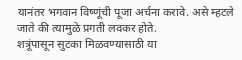यानंतर भगवान विष्णूंची पूजा अर्चना करावे. असे म्हटले जाते की त्यामुळे प्रगती लवकर होते.
शत्रूंपासून सुटका मिळवण्यासाठी या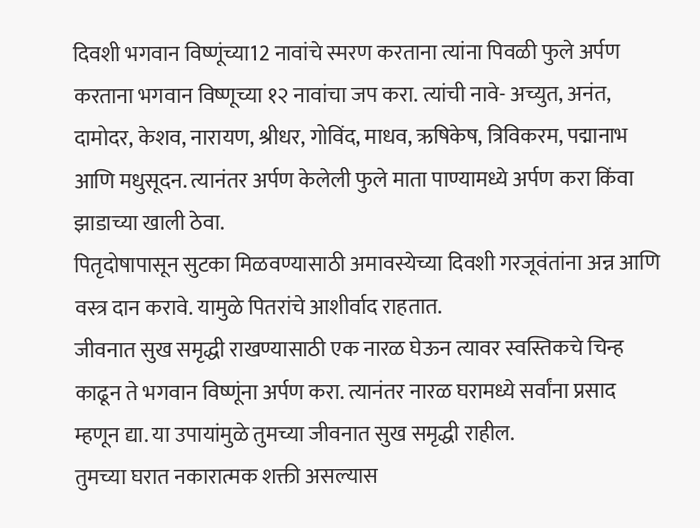दिवशी भगवान विष्णूंच्या12 नावांचे स्मरण करताना त्यांना पिवळी फुले अर्पण करताना भगवान विष्णूच्या १२ नावांचा जप करा. त्यांची नावे- अच्युत, अनंत, दामोदर, केशव, नारायण, श्रीधर, गोविंद, माधव, ऋषिकेष, त्रिविकरम, पद्मानाभ आणि मधुसूदन. त्यानंतर अर्पण केलेली फुले माता पाण्यामध्ये अर्पण करा किंवा झाडाच्या खाली ठेवा.
पितृदोषापासून सुटका मिळवण्यासाठी अमावस्येच्या दिवशी गरजूवंतांना अन्न आणि वस्त्र दान करावे. यामुळे पितरांचे आशीर्वाद राहतात.
जीवनात सुख समृद्धी राखण्यासाठी एक नारळ घेऊन त्यावर स्वस्तिकचे चिन्ह काढून ते भगवान विष्णूंना अर्पण करा. त्यानंतर नारळ घरामध्ये सर्वांना प्रसाद म्हणून द्या. या उपायांमुळे तुमच्या जीवनात सुख समृद्धी राहील.
तुमच्या घरात नकारात्मक शक्ती असल्यास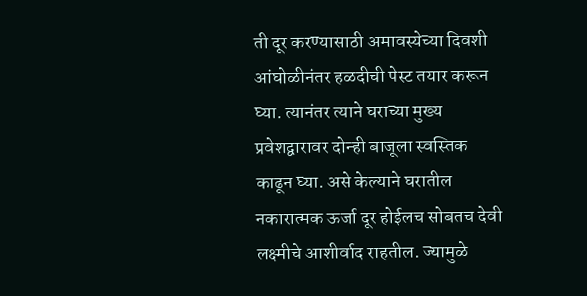ती दूर करण्यासाठी अमावस्येच्या दिवशी आंघोळीनंतर हळदीची पेस्ट तयार करून घ्या. त्यानंतर त्याने घराच्या मुख्य प्रवेशद्वारावर दोन्ही बाजूला स्वस्तिक काढून घ्या. असे केल्याने घरातील नकारात्मक ऊर्जा दूर होईलच सोबतच देवी लक्ष्मीचे आशीर्वाद राहतील. ज्यामुळे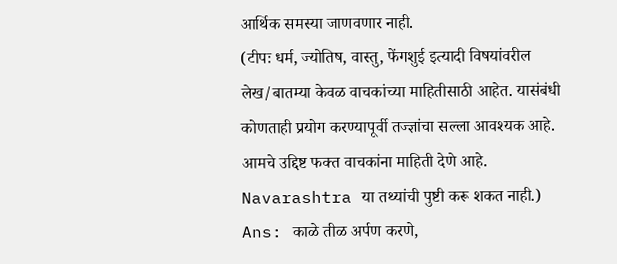आर्थिक समस्या जाणवणार नाही.
(टीपः धर्म, ज्योतिष, वास्तु, फेंगशुई इत्यादी विषयांवरील लेख/बातम्या केवळ वाचकांच्या माहितीसाठी आहेत. यासंबंधी कोणताही प्रयोग करण्यापूर्वी तज्ज्ञांचा सल्ला आवश्यक आहे. आमचे उद्दिष्ट फक्त वाचकांना माहिती देणे आहे. Navarashtra या तथ्यांची पुष्टी करू शकत नाही.)
Ans: काळे तीळ अर्पण करणे,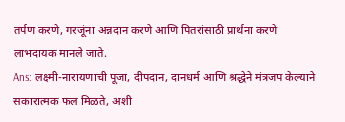तर्पण करणे, गरजूंना अन्नदान करणे आणि पितरांसाठी प्रार्थना करणे लाभदायक मानले जाते.
Ans: लक्ष्मी-नारायणाची पूजा, दीपदान, दानधर्म आणि श्रद्धेने मंत्रजप केल्याने सकारात्मक फल मिळते, अशी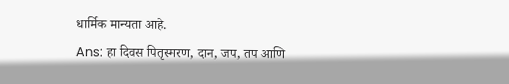धार्मिक मान्यता आहे.
Ans: हा दिवस पितृस्मरण, दान, जप, तप आणि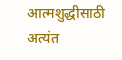आत्मशुद्धीसाठी अत्यंत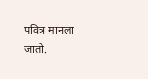पवित्र मानला जातो.